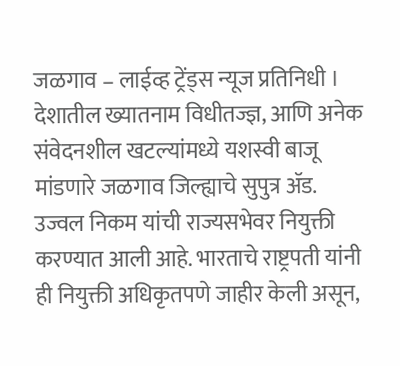जळगाव – लाईव्ह ट्रेंड्स न्यूज प्रतिनिधी । देशातील ख्यातनाम विधीतज्ज्ञ, आणि अनेक संवेदनशील खटल्यांमध्ये यशस्वी बाजू मांडणारे जळगाव जिल्ह्याचे सुपुत्र ॲड. उज्वल निकम यांची राज्यसभेवर नियुक्ती करण्यात आली आहे. भारताचे राष्ट्रपती यांनी ही नियुक्ती अधिकृतपणे जाहीर केली असून,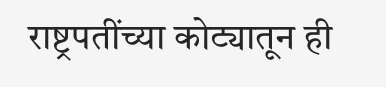राष्ट्रपतींच्या कोट्यातून ही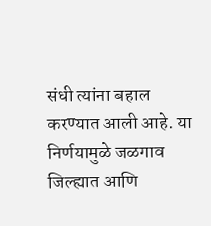संधी त्यांना बहाल करण्यात आली आहे. या निर्णयामुळे जळगाव जिल्ह्यात आणि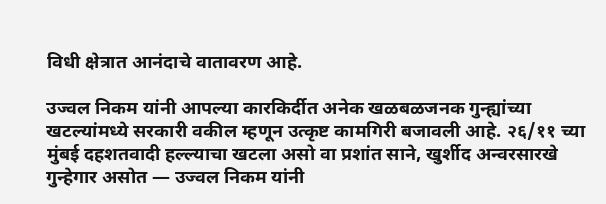विधी क्षेत्रात आनंदाचे वातावरण आहे.

उज्वल निकम यांनी आपल्या कारकिर्दीत अनेक खळबळजनक गुन्ह्यांच्या खटल्यांमध्ये सरकारी वकील म्हणून उत्कृष्ट कामगिरी बजावली आहे. २६/११ च्या मुंबई दहशतवादी हल्ल्याचा खटला असो वा प्रशांत साने, खुर्शीद अन्वरसारखे गुन्हेगार असोत — उज्वल निकम यांनी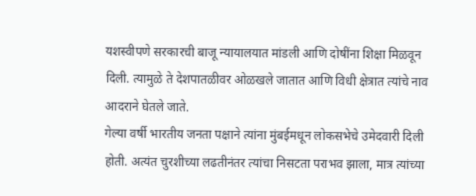यशस्वीपणे सरकारची बाजू न्यायालयात मांडली आणि दोषींना शिक्षा मिळवून दिली. त्यामुळे ते देशपातळीवर ओळखले जातात आणि विधी क्षेत्रात त्यांचे नाव आदराने घेतले जाते.
गेल्या वर्षी भारतीय जनता पक्षाने त्यांना मुंबईमधून लोकसभेचे उमेदवारी दिली होती. अत्यंत चुरशीच्या लढतीनंतर त्यांचा निसटता पराभव झाला, मात्र त्यांच्या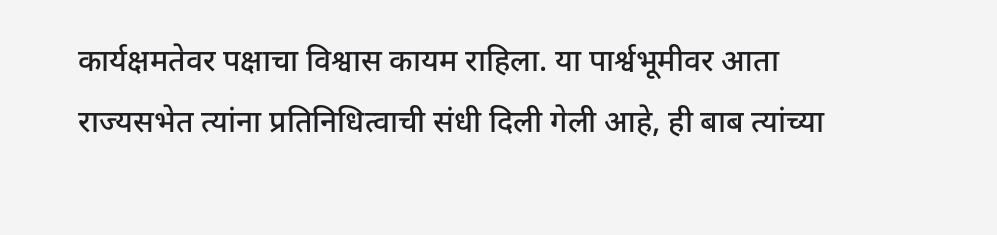कार्यक्षमतेवर पक्षाचा विश्वास कायम राहिला. या पार्श्वभूमीवर आता राज्यसभेत त्यांना प्रतिनिधित्वाची संधी दिली गेली आहे, ही बाब त्यांच्या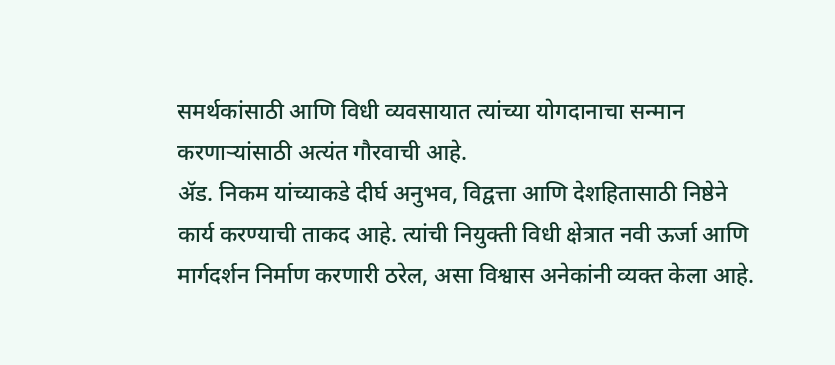समर्थकांसाठी आणि विधी व्यवसायात त्यांच्या योगदानाचा सन्मान करणाऱ्यांसाठी अत्यंत गौरवाची आहे.
ॲड. निकम यांच्याकडे दीर्घ अनुभव, विद्वत्ता आणि देशहितासाठी निष्ठेने कार्य करण्याची ताकद आहे. त्यांची नियुक्ती विधी क्षेत्रात नवी ऊर्जा आणि मार्गदर्शन निर्माण करणारी ठरेल, असा विश्वास अनेकांनी व्यक्त केला आहे.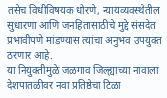तसेच विधीविषयक धोरणे, न्यायव्यवस्थेतील सुधारणा आणि जनहितासाठीचे मुद्दे संसदेत प्रभावीपणे मांडण्यास त्यांचा अनुभव उपयुक्त ठरणार आहे.
या नियुक्तीमुळे जळगाव जिल्ह्याच्या नावाला देशपातळीवर नवा प्रतिष्ठेचा टिळा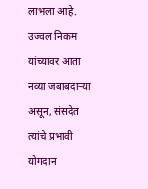लाभला आहे. उज्वल निकम यांच्यावर आता नव्या जबाबदाऱ्या असून, संसदेत त्यांचे प्रभावी योगदान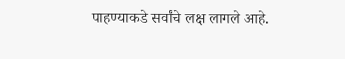पाहण्याकडे सर्वांचे लक्ष लागले आहे.